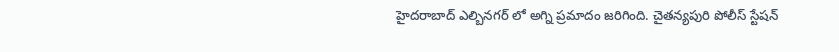హైదరాబాద్ ఎల్బినగర్ లో అగ్ని ప్రమాదం జరిగింది. చైతన్యపురి పోలీస్ స్టేషన్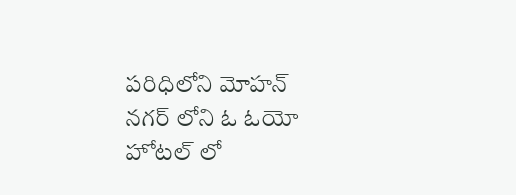పరిధిలోని మోహన్ నగర్ లోని ఓ ఓయో హోటల్ లో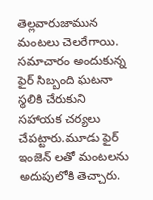తెల్లవారుజామున మంటలు చెలరేగాయి. సమాచారం అందుకున్న ఫైర్ సిబ్బంది ఘటనా స్థలికి చేరుకుని సహాయక చర్యలు చేపట్టారు.మూడు ఫైర్ ఇంజెన్ లతో మంటలను అదుపులోకి తెచ్చారు.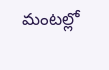మంటల్లో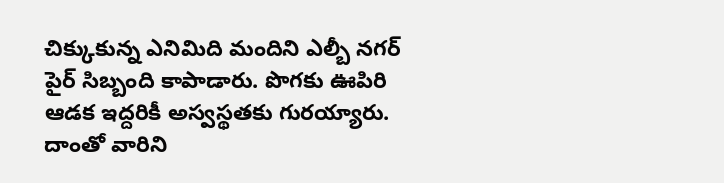చిక్కుకున్న ఎనిమిది మందిని ఎల్బీ నగర్ పైర్ సిబ్బంది కాపాడారు. పొగకు ఊపిరి ఆడక ఇద్దరికీ అస్వస్థతకు గురయ్యారు. దాంతో వారిని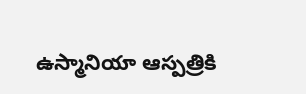ఉస్మానియా ఆస్పత్రికి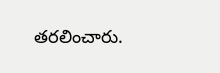తరలించారు.